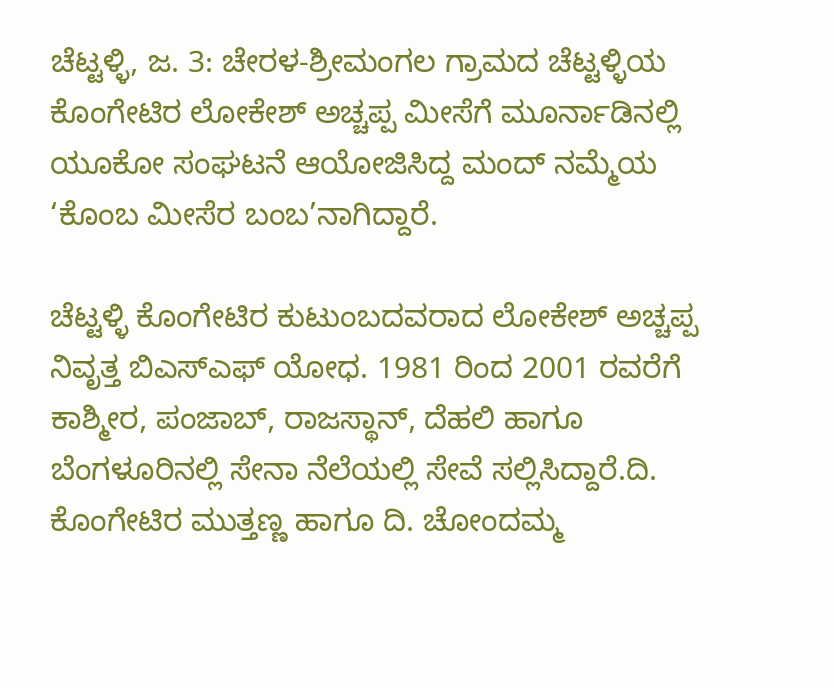ಚೆಟ್ಟಳ್ಳಿ, ಜ. 3: ಚೇರಳ-ಶ್ರೀಮಂಗಲ ಗ್ರಾಮದ ಚೆಟ್ಟಳ್ಳಿಯ ಕೊಂಗೇಟಿರ ಲೋಕೇಶ್ ಅಚ್ಚಪ್ಪ ಮೀಸೆಗೆ ಮೂರ್ನಾಡಿನಲ್ಲಿ ಯೂಕೋ ಸಂಘಟನೆ ಆಯೋಜಿಸಿದ್ದ ಮಂದ್ ನಮ್ಮೆಯ ‘ಕೊಂಬ ಮೀಸೆರ ಬಂಬ’ನಾಗಿದ್ದಾರೆ.

ಚೆಟ್ಟಳ್ಳಿ ಕೊಂಗೇಟಿರ ಕುಟುಂಬದವರಾದ ಲೋಕೇಶ್ ಅಚ್ಚಪ್ಪ ನಿವೃತ್ತ ಬಿಎಸ್‍ಎಫ್ ಯೋಧ. 1981 ರಿಂದ 2001 ರವರೆಗೆ ಕಾಶ್ಮೀರ, ಪಂಜಾಬ್, ರಾಜಸ್ಥಾನ್, ದೆಹಲಿ ಹಾಗೂ ಬೆಂಗಳೂರಿನಲ್ಲಿ ಸೇನಾ ನೆಲೆಯಲ್ಲಿ ಸೇವೆ ಸಲ್ಲಿಸಿದ್ದಾರೆ.ದಿ. ಕೊಂಗೇಟಿರ ಮುತ್ತಣ್ಣ ಹಾಗೂ ದಿ. ಚೋಂದಮ್ಮ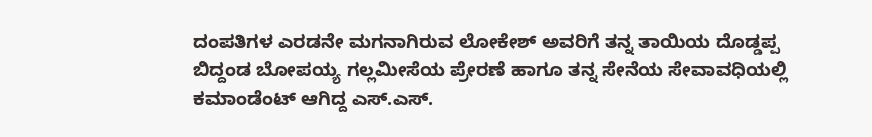ದಂಪತಿಗಳ ಎರಡನೇ ಮಗನಾಗಿರುವ ಲೋಕೇಶ್ ಅವರಿಗೆ ತನ್ನ ತಾಯಿಯ ದೊಡ್ಡಪ್ಪ ಬಿದ್ದಂಡ ಬೋಪಯ್ಯ ಗಲ್ಲಮೀಸೆಯ ಪ್ರೇರಣೆ ಹಾಗೂ ತನ್ನ ಸೇನೆಯ ಸೇವಾವಧಿಯಲ್ಲಿ ಕಮಾಂಡೆಂಟ್ ಆಗಿದ್ದ ಎಸ್.ಎಸ್.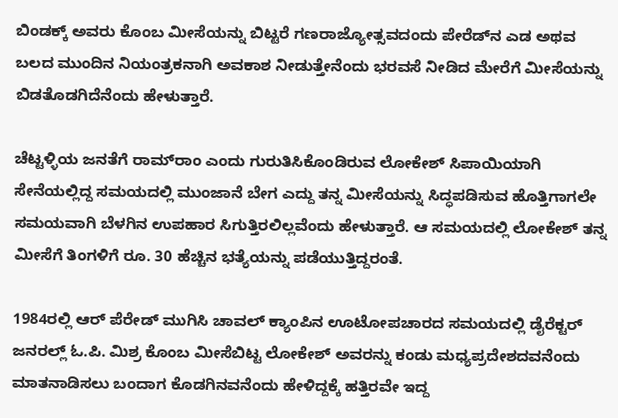ಬಿಂಡಕ್ಕ್ ಅವರು ಕೊಂಬ ಮೀಸೆಯನ್ನು ಬಿಟ್ಟರೆ ಗಣರಾಜ್ಯೋತ್ಸವದಂದು ಪೇರೆಡ್‍ನ ಎಡ ಅಥವ ಬಲದ ಮುಂದಿನ ನಿಯಂತ್ರಕನಾಗಿ ಅವಕಾಶ ನೀಡುತ್ತೇನೆಂದು ಭರವಸೆ ನೀಡಿದ ಮೇರೆಗೆ ಮೀಸೆಯನ್ನು ಬಿಡತೊಡಗಿದೆನೆಂದು ಹೇಳುತ್ತಾರೆ.

ಚೆಟ್ಟಳ್ಳಿಯ ಜನತೆಗೆ ರಾಮ್‍ರಾಂ ಎಂದು ಗುರುತಿಸಿಕೊಂಡಿರುವ ಲೋಕೇಶ್ ಸಿಪಾಯಿಯಾಗಿ ಸೇನೆಯಲ್ಲಿದ್ದ ಸಮಯದಲ್ಲಿ ಮುಂಜಾನೆ ಬೇಗ ಎದ್ದು ತನ್ನ ಮೀಸೆಯನ್ನು ಸಿದ್ಧಪಡಿಸುವ ಹೊತ್ತಿಗಾಗಲೇ ಸಮಯವಾಗಿ ಬೆಳಗಿನ ಉಪಹಾರ ಸಿಗುತ್ತಿರಲಿಲ್ಲವೆಂದು ಹೇಳುತ್ತಾರೆ. ಆ ಸಮಯದಲ್ಲಿ ಲೋಕೇಶ್ ತನ್ನ ಮೀಸೆಗೆ ತಿಂಗಳಿಗೆ ರೂ. 30 ಹೆಚ್ಚಿನ ಭತ್ಯೆಯನ್ನು ಪಡೆಯುತ್ತಿದ್ದರಂತೆ.

1984ರಲ್ಲಿ ಆರ್ ಪೆರೇಡ್ ಮುಗಿಸಿ ಚಾವಲ್ ಕ್ಯಾಂಪಿನ ಊಟೋಪಚಾರದ ಸಮಯದಲ್ಲಿ ಡೈರೆಕ್ಟರ್ ಜನರಲ್ಲ್ ಓ.ಪಿ. ಮಿಶ್ರ ಕೊಂಬ ಮೀಸೆಬಿಟ್ಟ ಲೋಕೇಶ್ ಅವರನ್ನು ಕಂಡು ಮಧ್ಯಪ್ರದೇಶದವನೆಂದು ಮಾತನಾಡಿಸಲು ಬಂದಾಗ ಕೊಡಗಿನವನೆಂದು ಹೇಳಿದ್ದಕ್ಕೆ ಹತ್ತಿರವೇ ಇದ್ದ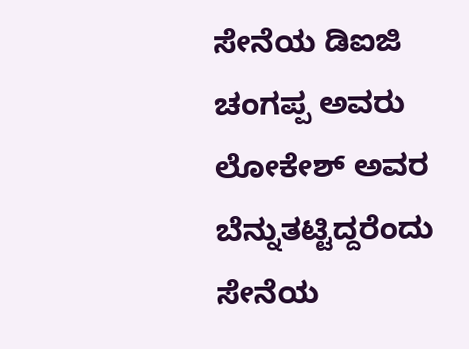ಸೇನೆಯ ಡಿಐಜಿ ಚಂಗಪ್ಪ ಅವರು ಲೋಕೇಶ್ ಅವರ ಬೆನ್ನುತಟ್ಟಿದ್ದರೆಂದು ಸೇನೆಯ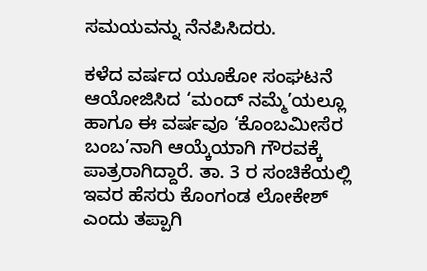ಸಮಯವನ್ನು ನೆನಪಿಸಿದರು.

ಕಳೆದ ವರ್ಷದ ಯೂಕೋ ಸಂಘಟನೆ ಆಯೋಜಿಸಿದ ‘ಮಂದ್ ನಮ್ಮೆ’ಯಲ್ಲೂ ಹಾಗೂ ಈ ವರ್ಷವೂ ‘ಕೊಂಬಮೀಸೆರ ಬಂಬ’ನಾಗಿ ಆಯ್ಕೆಯಾಗಿ ಗೌರವಕ್ಕೆ ಪಾತ್ರರಾಗಿದ್ದಾರೆ. ತಾ. 3 ರ ಸಂಚಿಕೆಯಲ್ಲಿ ಇವರ ಹೆಸರು ಕೊಂಗಂಡ ಲೋಕೇಶ್ ಎಂದು ತಪ್ಪಾಗಿ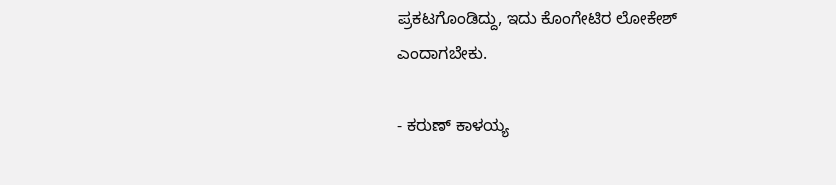ಪ್ರಕಟಗೊಂಡಿದ್ದು, ಇದು ಕೊಂಗೇಟಿರ ಲೋಕೇಶ್ ಎಂದಾಗಬೇಕು.

- ಕರುಣ್ ಕಾಳಯ್ಯ